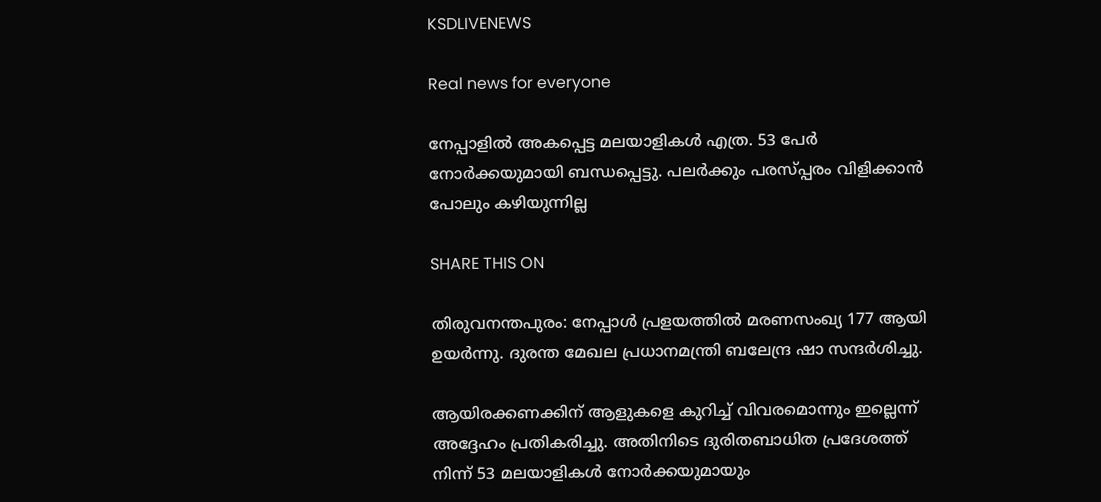KSDLIVENEWS

Real news for everyone

നേപ്പാളില്‍ അകപ്പെട്ട മലയാളികള്‍ എത്ര. 53 പേ‍ര്‍ നോര്‍ക്കയുമായി ബന്ധപ്പെട്ടു. പലര്‍ക്കും പരസ്പ്പരം വിളിക്കാൻ പോലും കഴിയുന്നില്ല

SHARE THIS ON

തിരുവനന്തപുരം: നേപ്പാള്‍ പ്രളയത്തില്‍ മരണസംഖ്യ 177 ആയി ഉയർന്നു. ദുരന്ത മേഖല പ്രധാനമന്ത്രി ബലേന്ദ്ര ഷാ സന്ദർശിച്ചു.

ആയിരക്കണക്കിന് ആളുകളെ കുറിച്ച്‌ വിവരമൊന്നും ഇല്ലെന്ന് അദ്ദേഹം പ്രതികരിച്ചു. അതിനിടെ ദുരിതബാധിത പ്രദേശത്ത് നിന്ന് 53 മലയാളികള്‍ നോർക്കയുമായും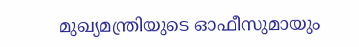മുഖ്യമന്ത്രിയുടെ ഓഫീസുമായും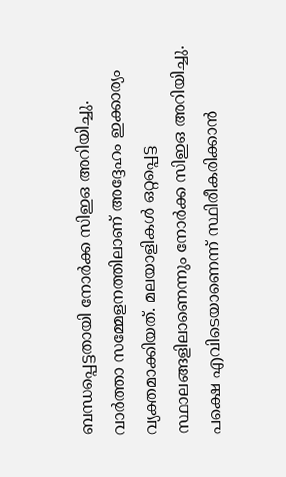ബന്ധപ്പെട്ടതായി നോർക്ക സിഇഒ അറിയിച്ചു. വാർത്താ സമ്മേളനത്തിലാണ് അദ്ദേഹം ഇക്കാര്യം വ്യക്തമാക്കിയത്. മലയാളികള്‍ ഒറ്റപ്പെട്ട സ്ഥാലങ്ങളിലാണെന്നും നോർക്ക സിഇഒ അറിയിച്ചു. പക്ഷെ എവിടെയാണെന്ന് സ്ഥിരീകരിക്കാൻ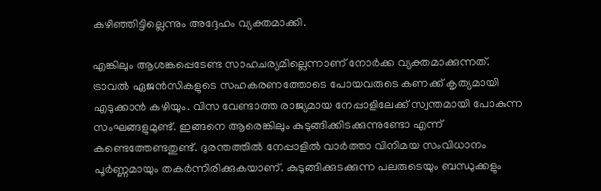കഴിഞ്ഞിട്ടില്ലെന്നും അദ്ദേഹം വ്യക്തമാക്കി.

എങ്കിലും ആശങ്കപ്പെടേണ്ട സാഹചര്യമില്ലെന്നാണ് നോർക്ക വ്യക്തമാക്കുന്നത്. ട്രാവല്‍ ഏജൻസികളുടെ സഹകരണത്തോടെ പോയവരുടെ കണക്ക് കൃത്യമായി എടുക്കാൻ കഴിയും. വിസ വേണ്ടാത്ത രാജ്യമായ നേപ്പാളിലേക്ക് സ്വന്തമായി പോകുന്ന സംഘങ്ങളുമുണ്ട്. ഇങ്ങനെ ആരെങ്കിലും കുടുങ്ങിക്കിടക്കുന്നുണ്ടോ എന്ന് കണ്ടെത്തേണ്ടതുണ്ട്. ദുരന്തത്തില്‍ നേപ്പാളില്‍ വാർത്താ വിനിമയ സംവിധാനം പൂ‍ർണ്ണമായും തകർന്നിരിക്കുകയാണ്. കുടുങ്ങിക്കുടക്കുന്ന പലരുടെയും ബന്ധുക്കളും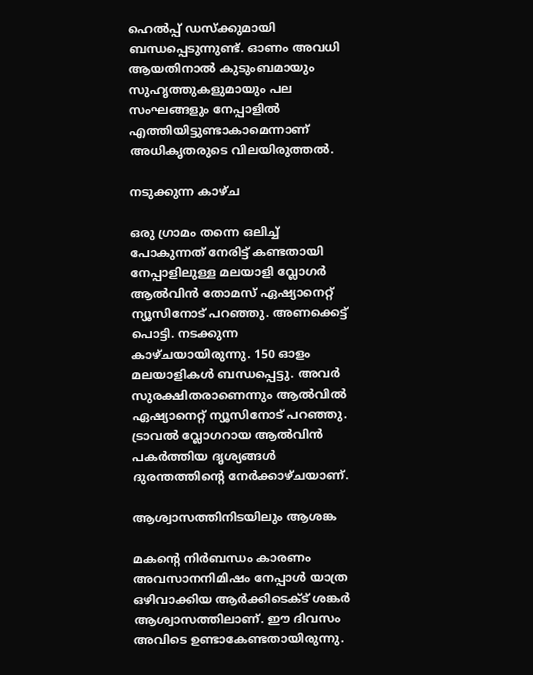ഹെല്‍പ്പ് ഡസ്ക്കുമായി ബന്ധപ്പെടുന്നുണ്ട്. ഓണം അവധി ആയതിനാല്‍ കുടുംബമായും സുഹൃത്തുകളുമായും പല സംഘങ്ങളും നേപ്പാളില്‍ എത്തിയിട്ടുണ്ടാകാമെന്നാണ് അധികൃതരുടെ വിലയിരുത്തല്‍.

നടുക്കുന്ന കാഴ്ച

ഒരു ഗ്രാമം തന്നെ ഒലിച്ച്‌ പോകുന്നത് നേരിട്ട് കണ്ടതായി നേപ്പാളിലുള്ള മലയാളി വ്ലോഗർ ആല്‍വിൻ തോമസ് ഏഷ്യാനെറ്റ് ന്യൂസിനോട് പറഞ്ഞു. അണക്കെട്ട് പൊട്ടി. നടക്കുന്ന കാഴ്ചയായിരുന്നു. 150 ഓളം മലയാളികള്‍ ബന്ധപ്പെട്ടു. അവർ സുരക്ഷിതരാണെന്നും ആല്‍വില്‍ ഏഷ്യാനെറ്റ് ന്യൂസിനോട് പറഞ്ഞു. ട്രാവല്‍ വ്ലോഗറായ ആല്‍വിൻ പകർത്തിയ ദൃശ്യങ്ങള്‍ ദുരന്തത്തിൻ്റെ നേർക്കാഴ്ചയാണ്.

ആശ്വാസത്തിനിടയിലും ആശങ്ക

മകൻ്റെ നിർബന്ധം കാരണം അവസാനനിമിഷം നേപ്പാള്‍ യാത്ര ഒഴിവാക്കിയ ആർക്കിടെക്‌ട് ശങ്കർ ആശ്വാസത്തിലാണ്. ഈ ദിവസം അവിടെ ഉണ്ടാകേണ്ടതായിരുന്നു.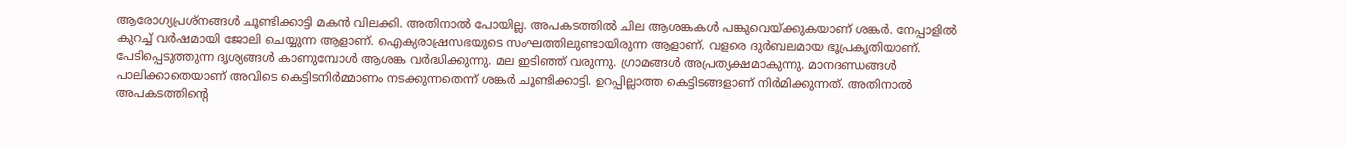ആരോഗ്യപ്രശ്നങ്ങള്‍ ചൂണ്ടിക്കാട്ടി മകൻ വിലക്കി. അതിനാല്‍ പോയില്ല. അപകടത്തില്‍ ചില ആശങ്കകള്‍ പങ്കുവെയ്ക്കുകയാണ് ശങ്കർ. നേപ്പാളില്‍ കുറച്ച്‌ വർഷമായി ജോലി ചെയ്യുന്ന ആളാണ്. ഐക്യരാഷ്രസഭയുടെ സംഘത്തിലുണ്ടായിരുന്ന ആളാണ്. വളരെ ദുർബലമായ ഭൂപ്രകൃതിയാണ്. പേടിപ്പെടുത്തുന്ന ദൃശ്യങ്ങള്‍ കാണുമ്പോള്‍ ആശങ്ക വർദ്ധിക്കുന്നു. മല ഇടിഞ്ഞ് വരുന്നു. ഗ്രാമങ്ങള്‍ അപ്രത്യക്ഷമാകുന്നു. മാനദണ്ഡങ്ങള്‍ പാലിക്കാതെയാണ് അവിടെ കെട്ടിടനിർമ്മാണം നടക്കുന്നതെന്ന് ശങ്കർ ചൂണ്ടിക്കാട്ടി. ഉറപ്പില്ലാത്ത കെട്ടിടങ്ങളാണ് നിർമിക്കുന്നത്. അതിനാല്‍ അപകടത്തിൻ്റെ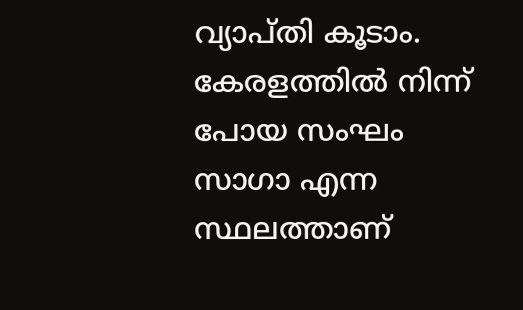വ്യാപ്തി കൂടാം. കേരളത്തില്‍ നിന്ന് പോയ സംഘം സാഗാ എന്ന സ്ഥലത്താണ്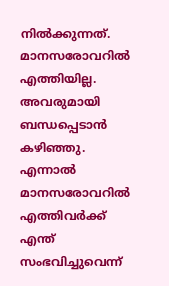നില്‍ക്കുന്നത്. മാനസരോവറില്‍ എത്തിയില്ല. അവരുമായി ബന്ധപ്പെടാൻ കഴിഞ്ഞു. എന്നാല്‍ മാനസരോവറില്‍ എത്തിവർക്ക് എന്ത് സംഭവിച്ചുവെന്ന്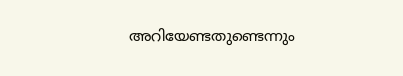അറിയേണ്ടതുണ്ടെന്നും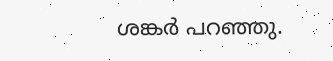ശങ്കർ പറഞ്ഞു.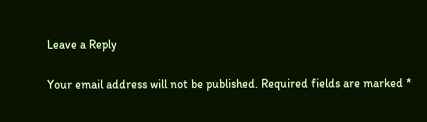Leave a Reply

Your email address will not be published. Required fields are marked *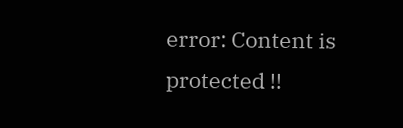error: Content is protected !!